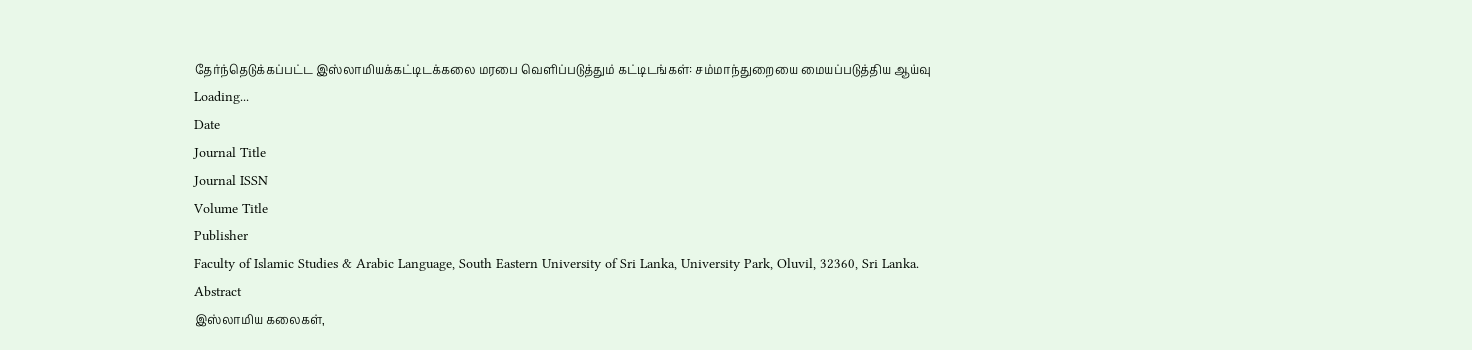தேர்ந்தெடுக்கப்பட்ட இஸ்லாமியக்கட்டிடக்கலை மரபை வெளிப்படுத்தும் கட்டிடங்கள்: சம்மாந்துறையை மையப்படுத்திய ஆய்வு
Loading...
Date
Journal Title
Journal ISSN
Volume Title
Publisher
Faculty of Islamic Studies & Arabic Language, South Eastern University of Sri Lanka, University Park, Oluvil, 32360, Sri Lanka.
Abstract
இஸ்லாமிய கலைகள்,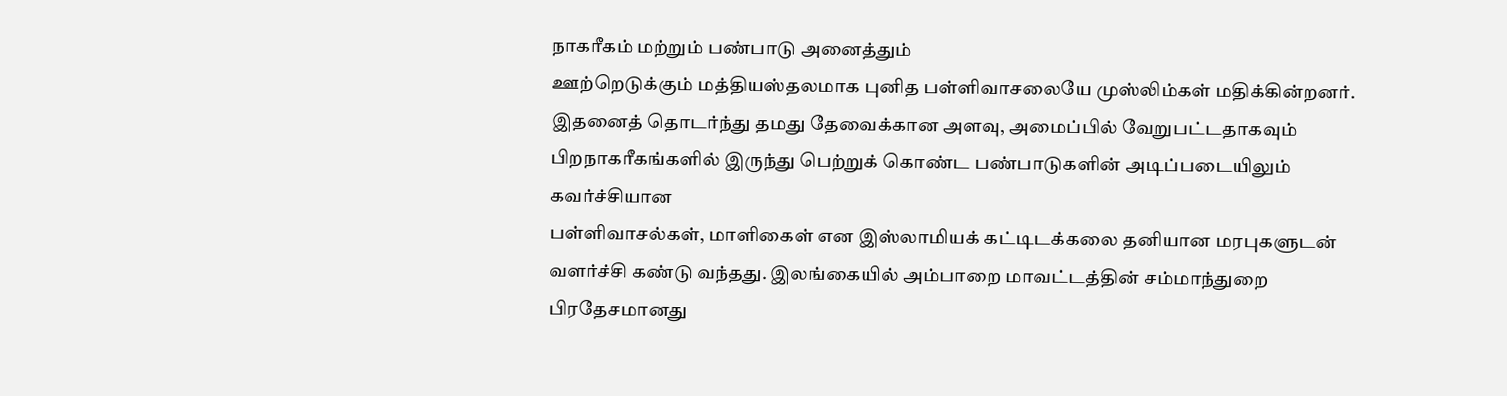நாகரீகம் மற்றும் பண்பாடு அனைத்தும்
ஊற்றெடுக்கும் மத்தியஸ்தலமாக புனித பள்ளிவாசலையே முஸ்லிம்கள் மதிக்கின்றனர்.
இதனைத் தொடர்ந்து தமது தேவைக்கான அளவு, அமைப்பில் வேறுபட்டதாகவும்
பிறநாகரீகங்களில் இருந்து பெற்றுக் கொண்ட பண்பாடுகளின் அடிப்படையிலும் கவர்ச்சியான
பள்ளிவாசல்கள், மாளிகைள் என இஸ்லாமியக் கட்டிடக்கலை தனியான மரபுகளுடன்
வளர்ச்சி கண்டு வந்தது. இலங்கையில் அம்பாறை மாவட்டத்தின் சம்மாந்துறை
பிரதேசமானது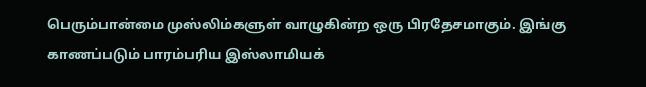பெரும்பான்மை முஸ்லிம்களுள் வாழுகின்ற ஒரு பிரதேசமாகும். இங்கு
காணப்படும் பாரம்பரிய இஸ்லாமியக்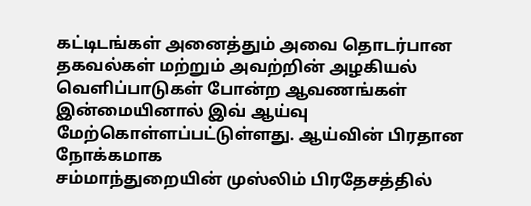கட்டிடங்கள் அனைத்தும் அவை தொடர்பான
தகவல்கள் மற்றும் அவற்றின் அழகியல் வெளிப்பாடுகள் போன்ற ஆவணங்கள்
இன்மையினால் இவ் ஆய்வு மேற்கொள்ளப்பட்டுள்ளது. ஆய்வின் பிரதான நோக்கமாக
சம்மாந்துறையின் முஸ்லிம் பிரதேசத்தில்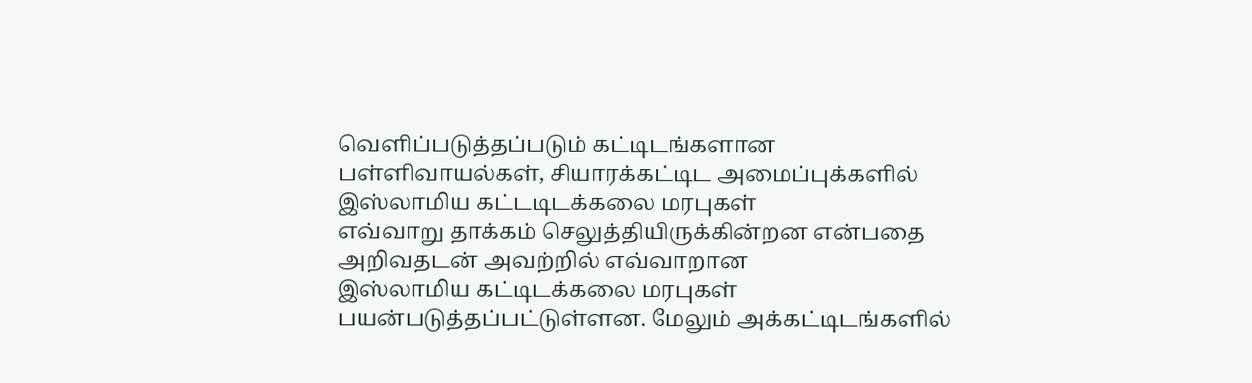வெளிப்படுத்தப்படும் கட்டிடங்களான
பள்ளிவாயல்கள், சியாரக்கட்டிட அமைப்புக்களில் இஸ்லாமிய கட்டடிடக்கலை மரபுகள்
எவ்வாறு தாக்கம் செலுத்தியிருக்கின்றன என்பதை அறிவதடன் அவற்றில் எவ்வாறான
இஸ்லாமிய கட்டிடக்கலை மரபுகள் பயன்படுத்தப்பட்டுள்ளன. மேலும் அக்கட்டிடங்களில்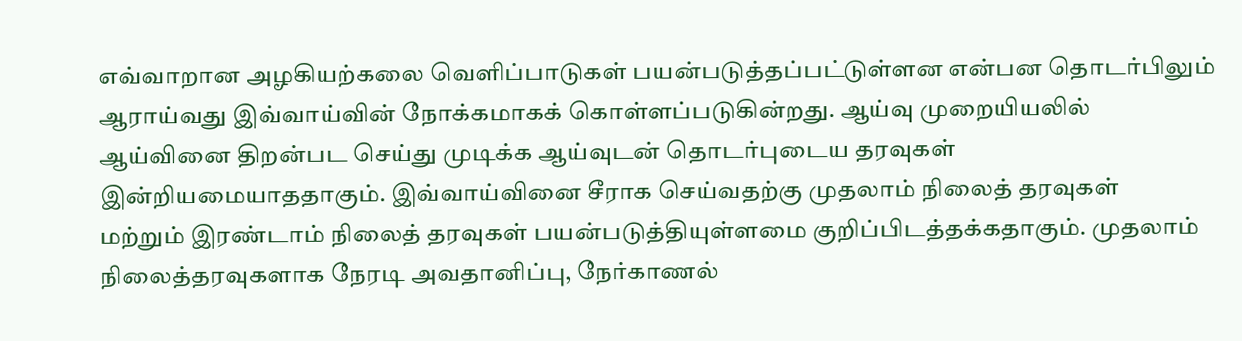எவ்வாறான அழகியற்கலை வெளிப்பாடுகள் பயன்படுத்தப்பட்டுள்ளன என்பன தொடர்பிலும்
ஆராய்வது இவ்வாய்வின் நோக்கமாகக் கொள்ளப்படுகின்றது. ஆய்வு முறையியலில்
ஆய்வினை திறன்பட செய்து முடிக்க ஆய்வுடன் தொடர்புடைய தரவுகள்
இன்றியமையாததாகும். இவ்வாய்வினை சீராக செய்வதற்கு முதலாம் நிலைத் தரவுகள்
மற்றும் இரண்டாம் நிலைத் தரவுகள் பயன்படுத்தியுள்ளமை குறிப்பிடத்தக்கதாகும். முதலாம்
நிலைத்தரவுகளாக நேரடி அவதானிப்பு, நேர்காணல்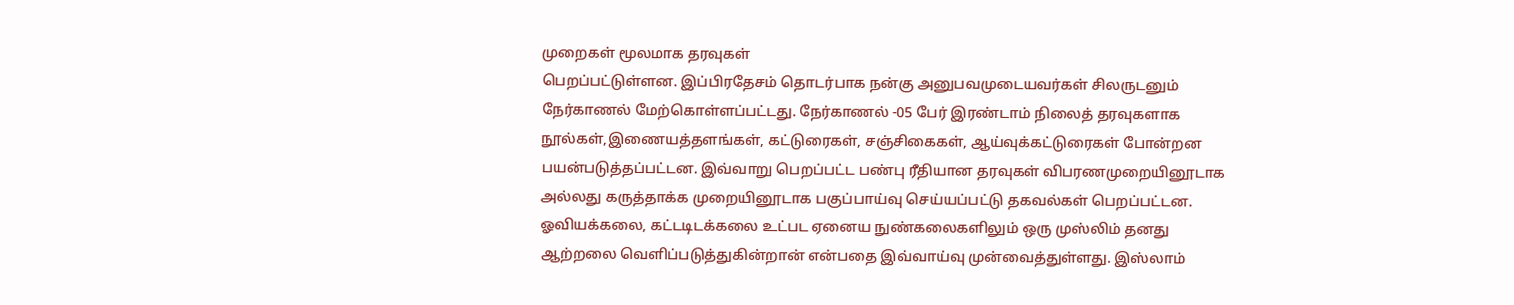முறைகள் மூலமாக தரவுகள்
பெறப்பட்டுள்ளன. இப்பிரதேசம் தொடர்பாக நன்கு அனுபவமுடையவர்கள் சிலருடனும்
நேர்காணல் மேற்கொள்ளப்பட்டது. நேர்காணல் -05 பேர் இரண்டாம் நிலைத் தரவுகளாக
நூல்கள்,இணையத்தளங்கள், கட்டுரைகள், சஞ்சிகைகள், ஆய்வுக்கட்டுரைகள் போன்றன
பயன்படுத்தப்பட்டன. இவ்வாறு பெறப்பட்ட பண்பு ரீதியான தரவுகள் விபரணமுறையினூடாக
அல்லது கருத்தாக்க முறையினூடாக பகுப்பாய்வு செய்யப்பட்டு தகவல்கள் பெறப்பட்டன.
ஓவியக்கலை, கட்டடிடக்கலை உட்பட ஏனைய நுண்கலைகளிலும் ஒரு முஸ்லிம் தனது
ஆற்றலை வெளிப்படுத்துகின்றான் என்பதை இவ்வாய்வு முன்வைத்துள்ளது. இஸ்லாம்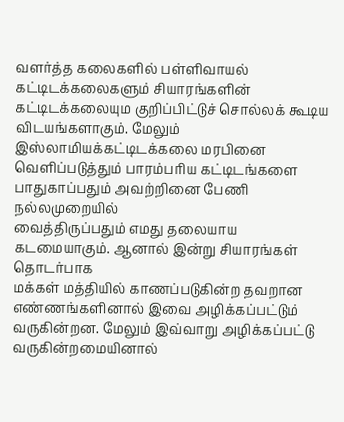வளர்த்த கலைகளில் பள்ளிவாயல் கட்டிடக்கலைகளும் சியாரங்களின் கட்டிடக்கலையும குறிப்பிட்டுச் சொல்லக் கூடிய விடயங்களாகும். மேலும் இஸ்லாமியக்கட்டிடக்கலை மரபினை
வெளிப்படுத்தும் பாரம்பரிய கட்டிடங்களை பாதுகாப்பதும் அவற்றினை பேணி நல்லமுறையில்
வைத்திருப்பதும் எமது தலையாய கடமையாகும். ஆனால் இன்று சியாரங்கள் தொடர்பாக
மக்கள் மத்தியில் காணப்படுகின்ற தவறான எண்ணங்களினால் இவை அழிக்கப்பட்டும்
வருகின்றன. மேலும் இவ்வாறு அழிக்கப்பட்டு வருகின்றமையினால்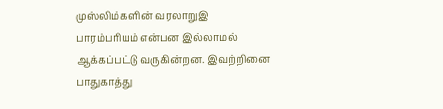முஸ்லிம்களின் வரலாறுஇ
பாரம்பரியம் என்பன இல்லாமல் ஆக்கப்பட்டு வருகின்றன. இவற்றினை பாதுகாத்து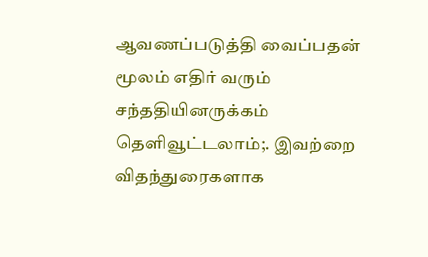ஆவணப்படுத்தி வைப்பதன் மூலம் எதிர் வரும் சந்ததியினருக்கம் தெளிவூட்டலாம்;. இவற்றை
விதந்துரைகளாக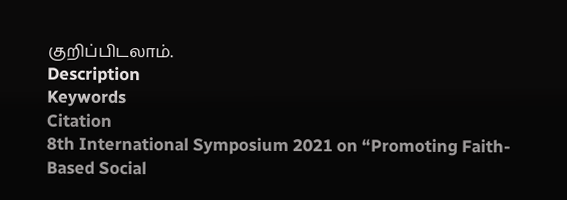குறிப்பிடலாம்.
Description
Keywords
Citation
8th International Symposium 2021 on “Promoting Faith-Based Social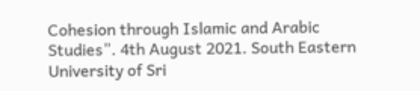Cohesion through Islamic and Arabic Studies”. 4th August 2021. South Eastern University of Sri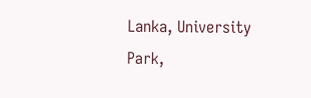Lanka, University Park,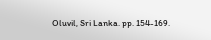Oluvil, Sri Lanka. pp. 154-169.